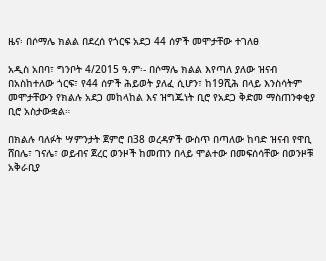ዜና፡ በሶማሌ ክልል በደረሰ የጎርፍ አደጋ 44 ሰዎች መሞታቸው ተገለፀ

አዲስ አበባ፣ ግንቦት 4/2015 ዓ.ም፡- በሶማሌ ክልል እየጣለ ያለው ዝናብ በአስከተለው ጎርፍ፣ የ44 ሰዎች ሕይወት ያለፈ ሲሆን፣ ከ19ሺሕ በላይ እንስሳትም መሞታቸውን የክልሉ አደጋ መከላከል እና ዝግጁነት ቢሮ የአደጋ ቅድመ ማስጠንቀቂያ ቢሮ አስታውቋል።

በክልሉ ባለፉት ሣምንታት ጀምሮ በ38 ወረዳዎች ውስጥ በጣለው ከባድ ዝናብ የዋቢ ሸበሌ፣ ገናሌ፣ ወይብና ጀረር ወንዞች ከመጠን በላይ ሞልተው በመፍሰሳቸው በወንዞቹ አቅራቢያ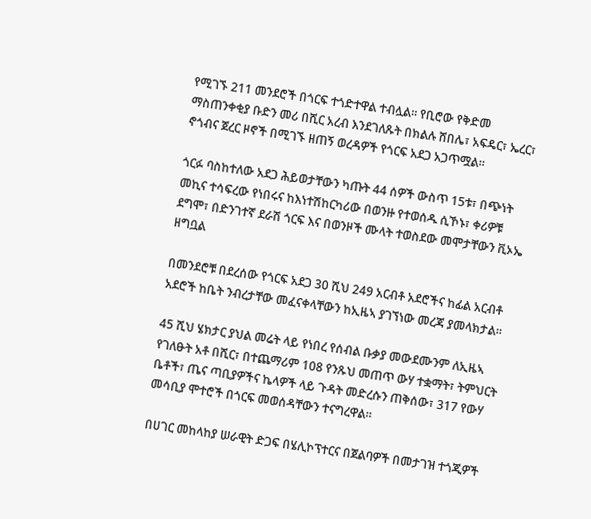የሚገኙ 211 መንደሮች በጎርፍ ተጎድተዋል ተብሏል። የቢሮው የቅድመ ማስጠንቀቂያ ቡድን መሪ በሺር አረብ እንደገለጹት በክልሉ ሸበሌ፣ አፍዴር፣ ኤረር፣ ኖጎብና ጀረር ዞኖች በሚገኙ ዘጠኝ ወረዳዎች የጎርፍ አደጋ አጋጥሟል።

ጎርፉ ባስከተለው አደጋ ሕይወታቸውን ካጡት 44 ሰዎች ውስጥ 15ቱ፣ በጭነት መኪና ተሳፍረው የነበሩና ከእነተሽከርካሪው በወንዙ የተወሰዱ ሲኾኑ፣ ቀሪዎቹ ደግሞ፣ በድንገተኛ ደራሽ ጎርፍ እና በወንዞች ሙላት ተወስደው መሞታቸውን ቪኦኤ ዘግቧል

በመንደሮቹ በደረሰው የጎርፍ አደጋ 30 ሺህ 249 አርብቶ አደሮችና ከፊል አርብቶ አደሮች ከቤት ንብረታቸው መፈናቀላቸውን ከኢዜኣ ያገኘነው መረጃ ያመላክታል።

45 ሺህ ሄክታር ያህል መሬት ላይ የነበረ የሰብል ቡቃያ መውደሙንም ለኢዜኣ የገለፁት አቶ በሺር፣ በተጨማሪም 108 የንጹህ መጠጥ ውሃ ተቋማት፣ ትምህርት ቤቶች፣ ጤና ጣቢያዎችና ኬላዎች ላይ ጉዳት መድረሱን ጠቅሰው፣ 317 የውሃ መሳቢያ ሞተሮች በጎርፍ መወሰዳቸውን ተናግረዋል።

በሀገር መከላከያ ሠራዊት ድጋፍ በሄሊኮፕተርና በጀልባዎች በመታገዝ ተጎጂዎች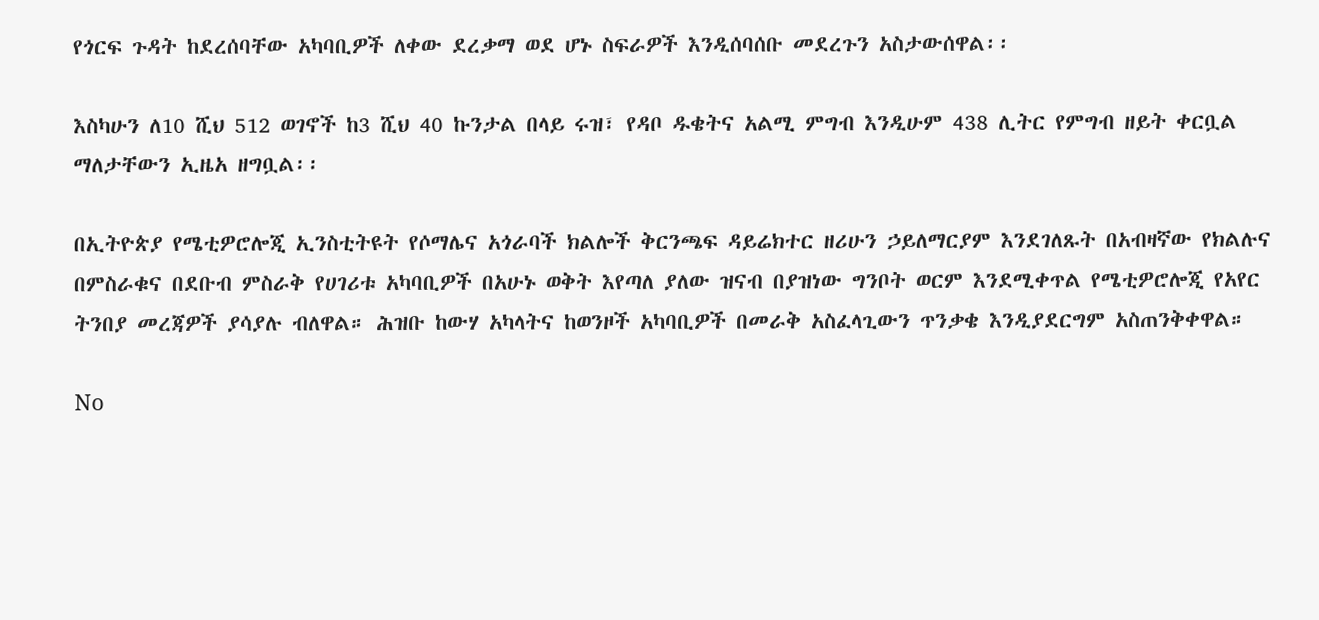የጎርፍ ጉዳት ከደረሰባቸው አካባቢዎች ለቀው ደረቃማ ወደ ሆኑ ስፍራዎች እንዲሰባሰቡ መደረጉን አስታውሰዋል፡፡

እስካሁን ለ10 ሺህ 512 ወገኖች ከ3 ሺህ 40 ኩንታል በላይ ሩዝ፣ የዳቦ ዱቄትና አልሚ ምግብ እንዲሁም 438 ሊትር የምግብ ዘይት ቀርቧል ማለታቸውን ኢዜአ ዘግቧል፡፡

በኢትዮጵያ የሜቲዎሮሎጂ ኢንስቲትዩት የሶማሌና አጎራባች ክልሎች ቅርንጫፍ ዳይሬክተር ዘሪሁን ኃይለማርያም እንደገለጹት በአብዛኛው የክልሉና በምስራቁና በደቡብ ምስራቅ የሀገሪቱ አካባቢዎች በአሁኑ ወቅት እየጣለ ያለው ዝናብ በያዝነው ግንቦት ወርም እንደሚቀጥል የሜቲዎሮሎጂ የአየር ትንበያ መረጃዎች ያሳያሉ ብለዋል። ሕዝቡ ከውሃ አካላትና ከወንዞች አካባቢዎች በመራቅ አስፈላጊውን ጥንቃቄ እንዲያደርግም አስጠንቅቀዋል።

No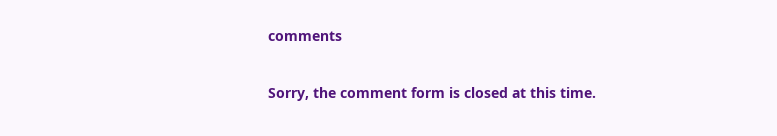comments

Sorry, the comment form is closed at this time.